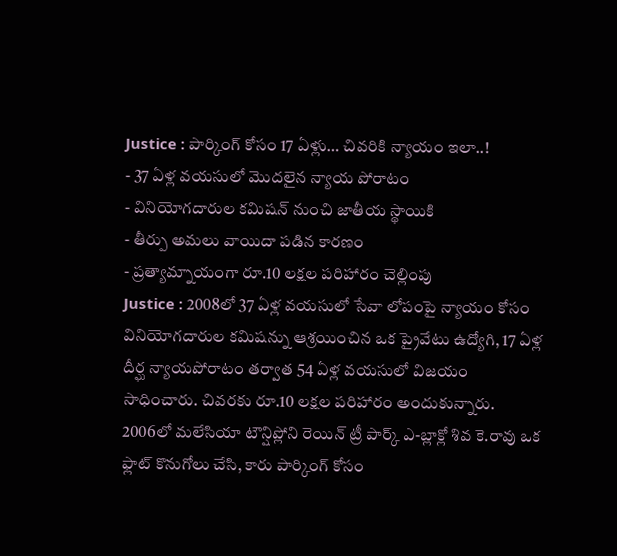Justice : పార్కింగ్ కోసం 17 ఏళ్లు… చివరికి న్యాయం ఇలా..!
- 37 ఏళ్ల వయసులో మొదలైన న్యాయ పోరాటం
- వినియోగదారుల కమిషన్ నుంచి జాతీయ స్థాయికి
- తీర్పు అమలు వాయిదా పడిన కారణం
- ప్రత్యామ్నాయంగా రూ.10 లక్షల పరిహారం చెల్లింపు
Justice : 2008లో 37 ఏళ్ల వయసులో సేవా లోపంపై న్యాయం కోసం వినియోగదారుల కమిషన్ను ఆశ్రయించిన ఒక ప్రైవేటు ఉద్యోగి, 17 ఏళ్ల దీర్ఘ న్యాయపోరాటం తర్వాత 54 ఏళ్ల వయసులో విజయం సాధించారు. చివరకు రూ.10 లక్షల పరిహారం అందుకున్నారు. 2006లో మలేసియా టౌన్షిప్లోని రెయిన్ ట్రీ పార్క్ ఎ-బ్లాక్లో శివ కె.రావు ఒక ఫ్లాట్ కొనుగోలు చేసి, కారు పార్కింగ్ కోసం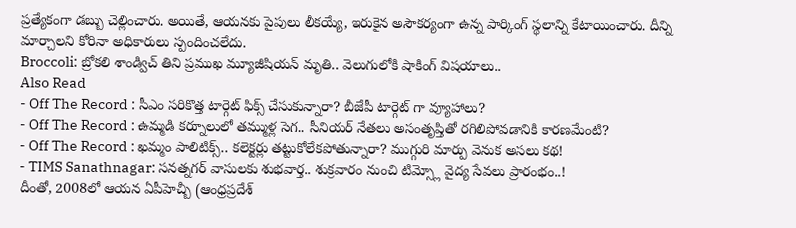ప్రత్యేకంగా డబ్బు చెల్లించారు. అయితే, ఆయనకు పైపులు లీకయ్యే, ఇరుకైన అసౌకర్యంగా ఉన్న పార్కింగ్ స్థలాన్ని కేటాయించారు. దీన్ని మార్చాలని కోరినా అధికారులు స్పందించలేదు.
Broccoli: బ్రోకలి శాండ్విచ్ తిని ప్రముఖ మ్యూజీషియన్ మృతి.. వెలుగులోకి షాకింగ్ విషయాలు..
Also Read
- Off The Record : సీఎం సరికొత్త టార్గెట్ ఫిక్స్ చేసుకున్నారా? బీజేపీ టార్గెట్ గా వ్యూహాలు?
- Off The Record : ఉమ్మడి కర్నూలులో తమ్ముళ్ల సెగ.. సీనియర్ నేతలు అసంతృప్తితో రగిలిపోవడానికి కారణమేంటి?
- Off The Record : ఖమ్మం పాలిటిక్స్.. కలెక్టర్లు తట్టుకోలేకపోతున్నారా? ముగ్గురి మార్పు వెనుక అసలు కథ!
- TIMS Sanathnagar: సనత్నగర్ వాసులకు శుభవార్త.. శుక్రవారం నుంచి టిమ్స్లో వైద్య సేవలు ప్రారంభం..!
దీంతో, 2008లో ఆయన ఏపీహెచ్బీ (ఆంధ్రప్రదేశ్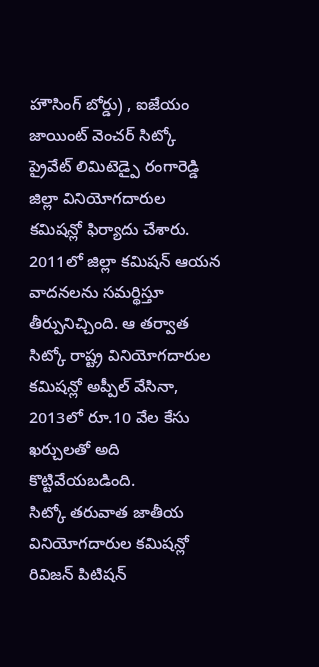హౌసింగ్ బోర్డు) , ఐజేయం జాయింట్ వెంచర్ సిట్కో ప్రైవేట్ లిమిటెడ్పై రంగారెడ్డి జిల్లా వినియోగదారుల కమిషన్లో ఫిర్యాదు చేశారు. 2011లో జిల్లా కమిషన్ ఆయన వాదనలను సమర్థిస్తూ తీర్పునిచ్చింది. ఆ తర్వాత సిట్కో రాష్ట్ర వినియోగదారుల కమిషన్లో అప్పీల్ వేసినా, 2013లో రూ.10 వేల కేసు ఖర్చులతో అది కొట్టివేయబడింది.
సిట్కో తరువాత జాతీయ వినియోగదారుల కమిషన్లో రివిజన్ పిటిషన్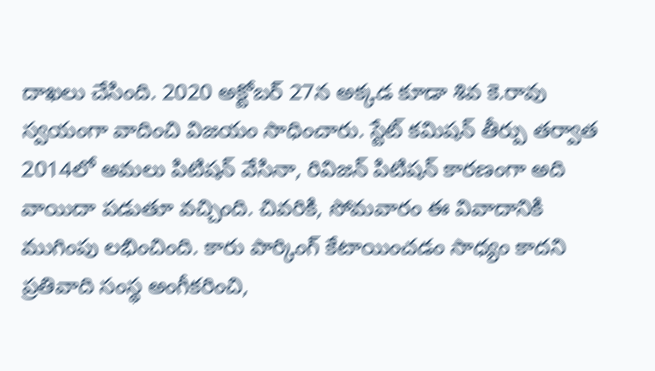దాఖలు చేసింది. 2020 అక్టోబర్ 27న అక్కడ కూడా శివ కె.రావు స్వయంగా వాదించి విజయం సాధించారు. స్టేట్ కమిషన్ తీర్పు తర్వాత 2014లో అమలు పిటిషన్ వేసినా, రివిజన్ పిటిషన్ కారణంగా అది వాయిదా పడుతూ వచ్చింది. చివరికి, సోమవారం ఈ వివాదానికి ముగింపు లభించింది. కారు పార్కింగ్ కేటాయించడం సాధ్యం కాదని ప్రతివాది సంస్థ అంగీకరించి,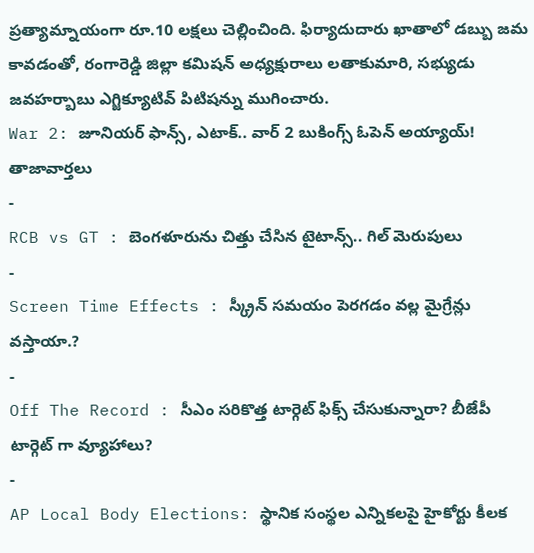ప్రత్యామ్నాయంగా రూ.10 లక్షలు చెల్లించింది. ఫిర్యాదుదారు ఖాతాలో డబ్బు జమ కావడంతో, రంగారెడ్డి జిల్లా కమిషన్ అధ్యక్షురాలు లతాకుమారి, సభ్యుడు జవహర్బాబు ఎగ్జిక్యూటివ్ పిటిషన్ను ముగించారు.
War 2: జూనియర్ ఫాన్స్, ఎటాక్.. వార్ 2 బుకింగ్స్ ఓపెన్ అయ్యాయ్!
తాజావార్తలు
-
RCB vs GT : బెంగళూరును చిత్తు చేసిన టైటాన్స్.. గిల్ మెరుపులు
-
Screen Time Effects : స్క్రీన్ సమయం పెరగడం వల్ల మైగ్రేన్లు వస్తాయా.?
-
Off The Record : సీఎం సరికొత్త టార్గెట్ ఫిక్స్ చేసుకున్నారా? బీజేపీ టార్గెట్ గా వ్యూహాలు?
-
AP Local Body Elections: స్థానిక సంస్థల ఎన్నికలపై హైకోర్టు కీలక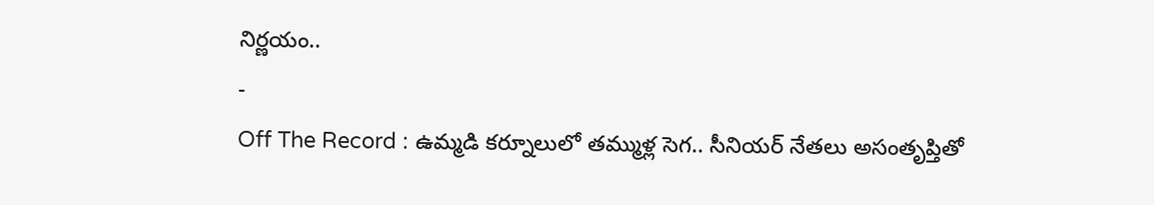నిర్ణయం..
-
Off The Record : ఉమ్మడి కర్నూలులో తమ్ముళ్ల సెగ.. సీనియర్ నేతలు అసంతృప్తితో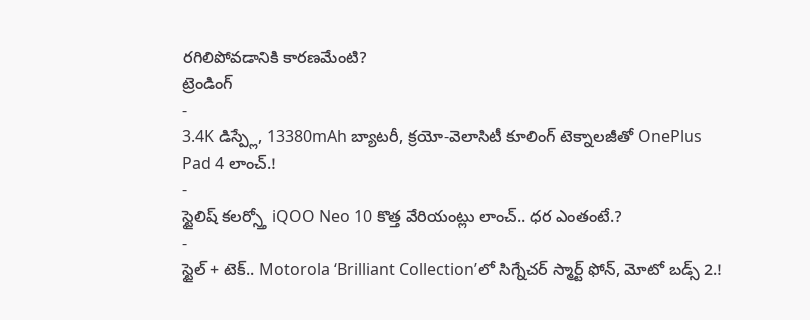రగిలిపోవడానికి కారణమేంటి?
ట్రెండింగ్
-
3.4K డిస్ప్లే, 13380mAh బ్యాటరీ, క్రయో-వెలాసిటీ కూలింగ్ టెక్నాలజీతో OnePlus Pad 4 లాంచ్.!
-
స్టైలిష్ కలర్స్తో iQOO Neo 10 కొత్త వేరియంట్లు లాంచ్.. ధర ఎంతంటే.?
-
స్టైల్ + టెక్.. Motorola ‘Brilliant Collection’లో సిగ్నేచర్ స్మార్ట్ ఫోన్, మోటో బడ్స్ 2.!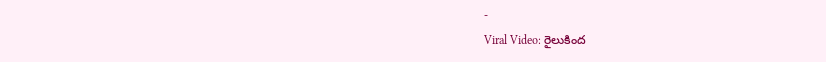-
Viral Video: రైలుకింద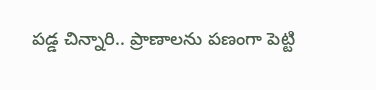పడ్డ చిన్నారి.. ప్రాణాలను పణంగా పెట్టి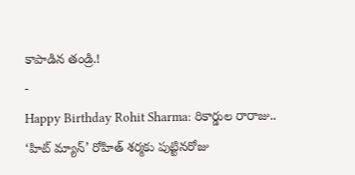కాపాడిన తండ్రి.!
-
Happy Birthday Rohit Sharma: రికార్డుల రారాజు.. ‘హిట్ మ్యాన్’ రోహిత్ శర్మకు పుట్టినరోజు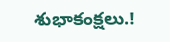శుభాకంక్షలు.!